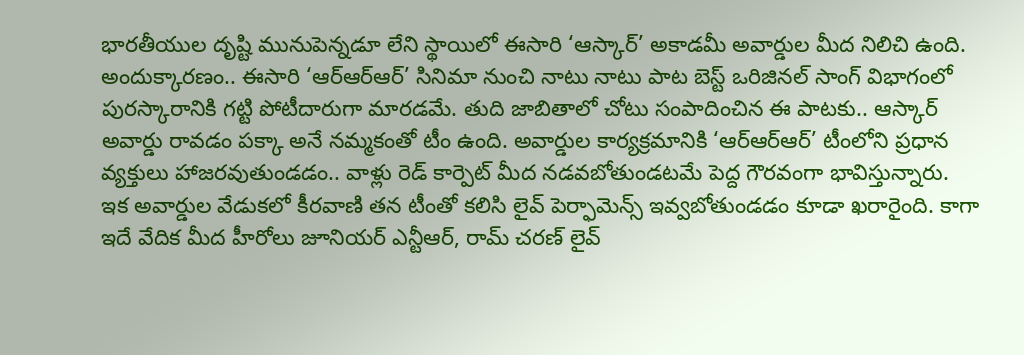భారతీయుల దృష్టి మునుపెన్నడూ లేని స్థాయిలో ఈసారి ‘ఆస్కార్’ అకాడమీ అవార్డుల మీద నిలిచి ఉంది. అందుక్కారణం.. ఈసారి ‘ఆర్ఆర్ఆర్’ సినిమా నుంచి నాటు నాటు పాట బెస్ట్ ఒరిజినల్ సాంగ్ విభాగంలో పురస్కారానికి గట్టి పోటీదారుగా మారడమే. తుది జాబితాలో చోటు సంపాదించిన ఈ పాటకు.. ఆస్కార్ అవార్డు రావడం పక్కా అనే నమ్మకంతో టీం ఉంది. అవార్డుల కార్యక్రమానికి ‘ఆర్ఆర్ఆర్’ టీంలోని ప్రధాన వ్యక్తులు హాజరవుతుండడం.. వాళ్లు రెడ్ కార్పెట్ మీద నడవబోతుండటమే పెద్ద గౌరవంగా భావిస్తున్నారు.
ఇక అవార్డుల వేడుకలో కీరవాణి తన టీంతో కలిసి లైవ్ పెర్ఫామెన్స్ ఇవ్వబోతుండడం కూడా ఖరారైంది. కాగా ఇదే వేదిక మీద హీరోలు జూనియర్ ఎన్టీఆర్, రామ్ చరణ్ లైవ్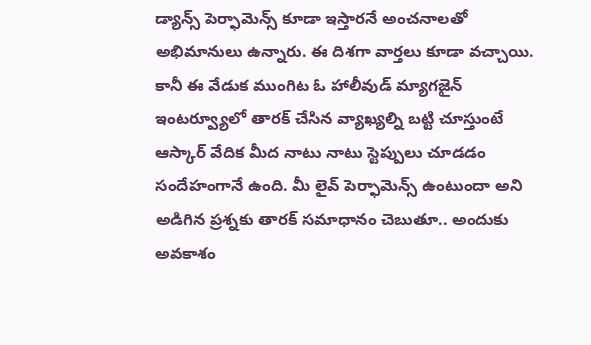డ్యాన్స్ పెర్ఫామెన్స్ కూడా ఇస్తారనే అంచనాలతో అభిమానులు ఉన్నారు. ఈ దిశగా వార్తలు కూడా వచ్చాయి.
కానీ ఈ వేడుక ముంగిట ఓ హాలీవుడ్ మ్యాగజైన్ ఇంటర్వ్యూలో తారక్ చేసిన వ్యాఖ్యల్ని బట్టి చూస్తుంటే ఆస్కార్ వేదిక మీద నాటు నాటు స్టెప్పులు చూడడం సందేహంగానే ఉంది. మీ లైవ్ పెర్ఫామెన్స్ ఉంటుందా అని అడిగిన ప్రశ్నకు తారక్ సమాధానం చెబుతూ.. అందుకు అవకాశం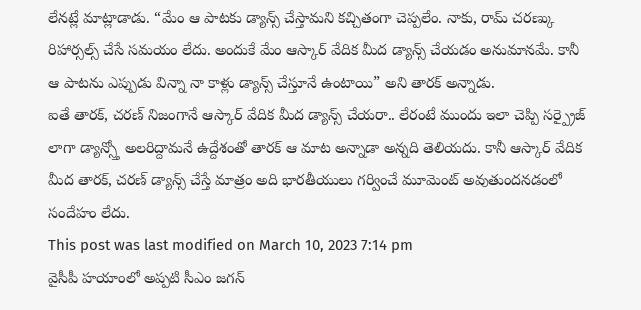లేనట్లే మాట్లాడాడు. “మేం ఆ పాటకు డ్యాన్స్ చేస్తామని కచ్చితంగా చెప్పలేం. నాకు, రామ్ చరణ్కు రిహార్సల్స్ చేసే సమయం లేదు. అందుకే మేం ఆస్కార్ వేదిక మీద డ్యాన్స్ చేయడం అనుమానమే. కానీ ఆ పాటను ఎప్పుడు విన్నా నా కాళ్లు డ్యాన్స్ చేస్తూనే ఉంటాయి” అని తారక్ అన్నాడు.
ఐతే తారక్, చరణ్ నిజంగానే ఆస్కార్ వేదిక మీద డ్యాన్స్ చేయరా.. లేరంటే ముందు ఇలా చెప్పి సర్ప్రైజ్ లాగా డ్యాన్స్తో అలరిద్దామనే ఉద్దేశంతో తారక్ ఆ మాట అన్నాడా అన్నది తెలియదు. కానీ ఆస్కార్ వేదిక మీద తారక్, చరణ్ డ్యాన్స్ చేస్తే మాత్రం అది భారతీయులు గర్వించే మూమెంట్ అవుతుందనడంలో సందేహం లేదు.
This post was last modified on March 10, 2023 7:14 pm
వైసీపీ హయాంలో అప్పటి సీఎం జగన్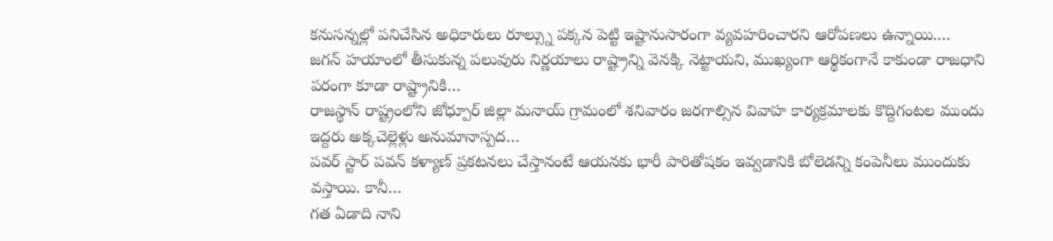కనుసన్నల్లో పనిచేసిన అధికారులు రూల్స్ను పక్కన పెట్టి ఇష్టానుసారంగా వ్యవహరించారని ఆరోపణలు ఉన్నాయి.…
జగన్ హయాంలో తీసుకున్న పలువురు నిర్ణయాలు రాష్ట్రాన్ని వెనక్కి నెట్టాయని, ముఖ్యంగా ఆర్థికంగానే కాకుండా రాజధాని పరంగా కూడా రాష్ట్రానికి…
రాజస్థాన్ రాష్ట్రంలోని జోధ్పూర్ జిల్లా మనాయ్ గ్రామంలో శనివారం జరగాల్సిన వివాహ కార్యక్రమాలకు కొద్దిగంటల ముందు ఇద్దరు అక్కచెల్లెళ్లు అనుమానాస్పద…
పవర్ స్టార్ పవన్ కళ్యాణ్ ప్రకటనలు చేస్తానంటే ఆయనకు భారీ పారితోషకం ఇవ్వడానికి బోలెడన్ని కంపెనీలు ముందుకు వస్తాయి. కానీ…
గత ఏడాది నాని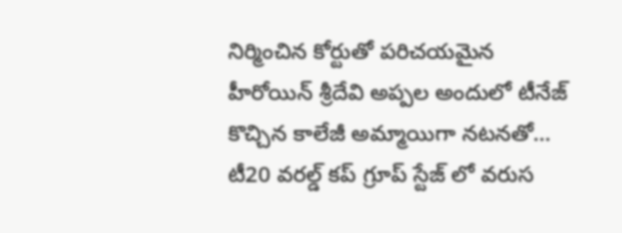నిర్మించిన కోర్టుతో పరిచయమైన హీరోయిన్ శ్రీదేవి అప్పల అందులో టీనేజ్ కొచ్చిన కాలేజీ అమ్మాయిగా నటనతో…
టీ20 వరల్డ్ కప్ గ్రూప్ స్టేజ్ లో వరుస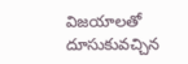విజయాలతో దూసుకువచ్చిన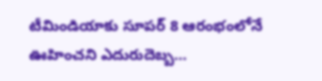టీమిండియాకు సూపర్ 8 ఆరంభంలోనే ఊహించని ఎదురుదెబ్బ…